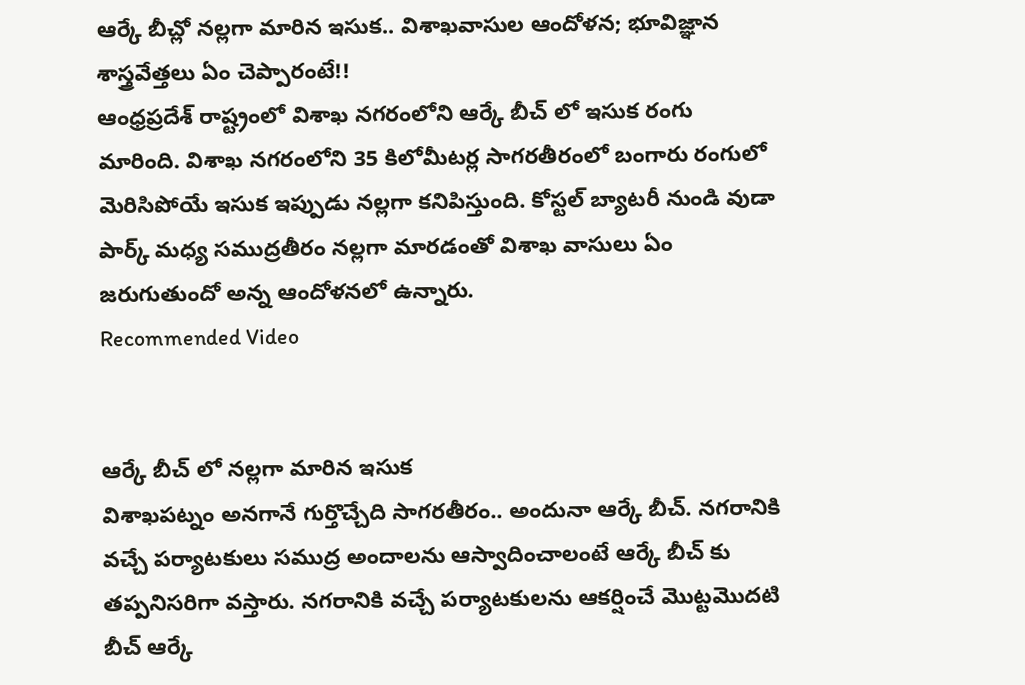ఆర్కే బీచ్లో నల్లగా మారిన ఇసుక.. విశాఖవాసుల ఆందోళన; భూవిజ్ఞాన శాస్త్రవేత్తలు ఏం చెప్పారంటే!!
ఆంధ్రప్రదేశ్ రాష్ట్రంలో విశాఖ నగరంలోని ఆర్కే బీచ్ లో ఇసుక రంగు మారింది. విశాఖ నగరంలోని 35 కిలోమీటర్ల సాగరతీరంలో బంగారు రంగులో మెరిసిపోయే ఇసుక ఇప్పుడు నల్లగా కనిపిస్తుంది. కోస్టల్ బ్యాటరీ నుండి వుడా పార్క్ మధ్య సముద్రతీరం నల్లగా మారడంతో విశాఖ వాసులు ఏం జరుగుతుందో అన్న ఆందోళనలో ఉన్నారు.
Recommended Video


ఆర్కే బీచ్ లో నల్లగా మారిన ఇసుక
విశాఖపట్నం అనగానే గుర్తొచ్చేది సాగరతీరం.. అందునా ఆర్కే బీచ్. నగరానికి వచ్చే పర్యాటకులు సముద్ర అందాలను ఆస్వాదించాలంటే ఆర్కే బీచ్ కు తప్పనిసరిగా వస్తారు. నగరానికి వచ్చే పర్యాటకులను ఆకర్షించే మొట్టమొదటి బీచ్ ఆర్కే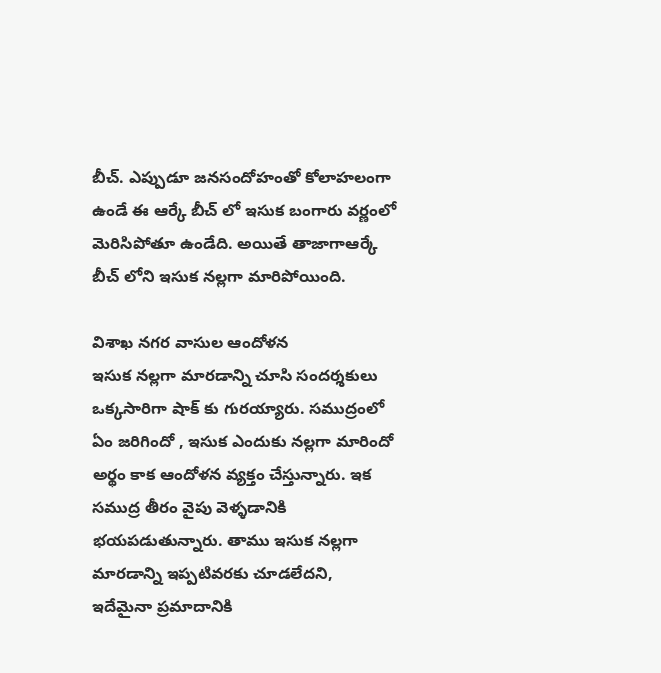బీచ్. ఎప్పుడూ జనసందోహంతో కోలాహలంగా ఉండే ఈ ఆర్కే బీచ్ లో ఇసుక బంగారు వర్ణంలో మెరిసిపోతూ ఉండేది. అయితే తాజాగాఆర్కే బీచ్ లోని ఇసుక నల్లగా మారిపోయింది.

విశాఖ నగర వాసుల ఆందోళన
ఇసుక నల్లగా మారడాన్ని చూసి సందర్శకులు ఒక్కసారిగా షాక్ కు గురయ్యారు. సముద్రంలో ఏం జరిగిందో , ఇసుక ఎందుకు నల్లగా మారిందో అర్థం కాక ఆందోళన వ్యక్తం చేస్తున్నారు. ఇక సముద్ర తీరం వైపు వెళ్ళడానికి భయపడుతున్నారు. తాము ఇసుక నల్లగా మారడాన్ని ఇప్పటివరకు చూడలేదని, ఇదేమైనా ప్రమాదానికి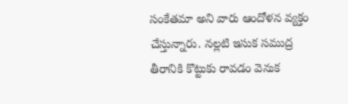సంకేతమా అని వారు ఆందోళన వ్యక్తం చేస్తున్నారు. నల్లటి ఇసుక సముద్ర తీరానికి కొట్టుకు రావడం వెనుక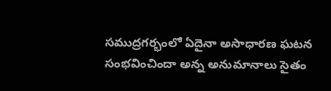సముద్రగర్భంలో ఏదైనా అసాధారణ ఘటన సంభవించిందా అన్న అనుమానాలు సైతం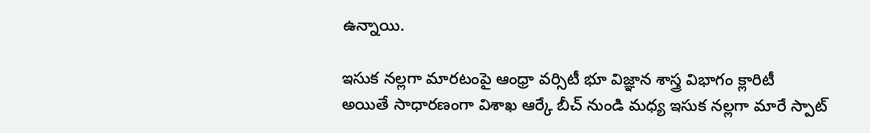ఉన్నాయి.

ఇసుక నల్లగా మారటంపై ఆంధ్రా వర్సిటీ భూ విజ్ఞాన శాస్త్ర విభాగం క్లారిటీ
అయితే సాధారణంగా విశాఖ ఆర్కే బీచ్ నుండి మధ్య ఇసుక నల్లగా మారే స్పాట్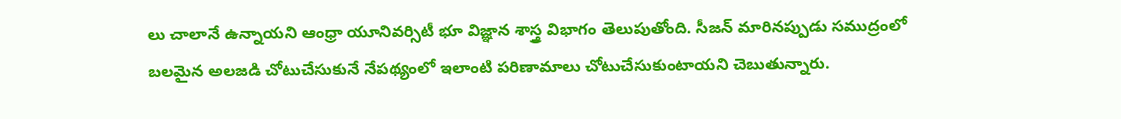లు చాలానే ఉన్నాయని ఆంధ్రా యూనివర్సిటీ భూ విజ్ఞాన శాస్త్ర విభాగం తెలుపుతోంది. సీజన్ మారినప్పుడు సముద్రంలో బలమైన అలజడి చోటుచేసుకునే నేపథ్యంలో ఇలాంటి పరిణామాలు చోటుచేసుకుంటాయని చెబుతున్నారు.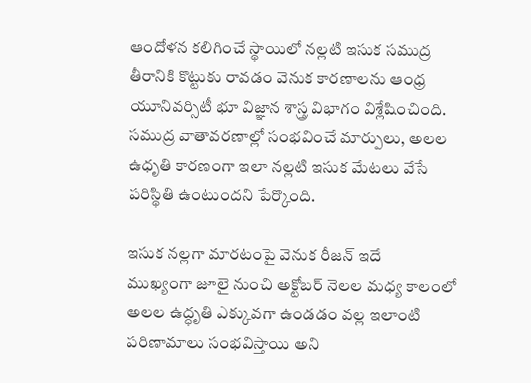ఆందోళన కలిగించే స్థాయిలో నల్లటి ఇసుక సముద్ర తీరానికి కొట్టుకు రావడం వెనుక కారణాలను ఆంధ్ర యూనివర్సిటీ భూ విజ్ఞాన శాస్త్ర విభాగం విశ్లేషించింది. సముద్ర వాతావరణాల్లో సంభవించే మార్పులు, అలల ఉధృతి కారణంగా ఇలా నల్లటి ఇసుక మేటలు వేసే పరిస్థితి ఉంటుందని పేర్కొంది.

ఇసుక నల్లగా మారటంపై వెనుక రీజన్ ఇదే
ముఖ్యంగా జూలై నుంచి అక్టోబర్ నెలల మధ్య కాలంలో అలల ఉద్ధృతి ఎక్కువగా ఉండడం వల్ల ఇలాంటి పరిణామాలు సంభవిస్తాయి అని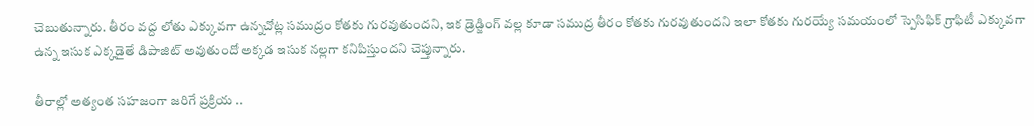చెబుతున్నారు. తీరం వద్ద లోతు ఎక్కువగా ఉన్నచోట్ల సముద్రం కోతకు గురవుతుందని, ఇక డ్రెడ్జింగ్ వల్ల కూడా సముద్ర తీరం కోతకు గురవుతుందని ఇలా కోతకు గురయ్యే సమయంలో స్పెసిఫిక్ గ్రాఫిటీ ఎక్కువగా ఉన్న ఇసుక ఎక్కడైతే డిపాజిట్ అవుతుందో అక్కడ ఇసుక నల్లగా కనిపిస్తుందని చెప్తున్నారు.

తీరాల్లో అత్యంత సహజంగా జరిగే ప్రక్రియ ..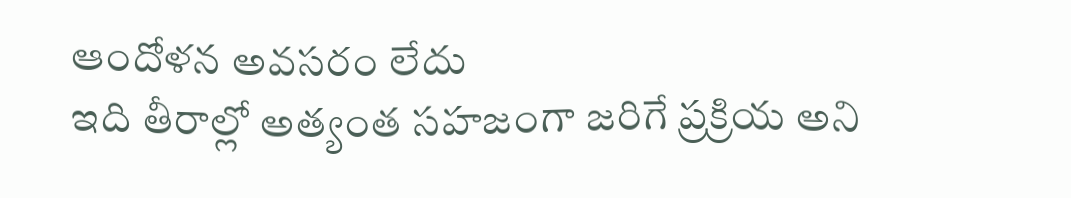ఆందోళన అవసరం లేదు
ఇది తీరాల్లో అత్యంత సహజంగా జరిగే ప్రక్రియ అని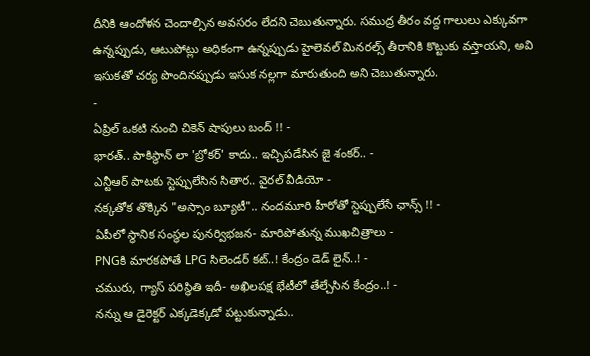దీనికి ఆందోళన చెందాల్సిన అవసరం లేదని చెబుతున్నారు. సముద్ర తీరం వద్ద గాలులు ఎక్కువగా ఉన్నప్పుడు, ఆటుపోట్లు అధికంగా ఉన్నప్పుడు హైలెవల్ మినరల్స్ తీరానికి కొట్టుకు వస్తాయని, అవి ఇసుకతో చర్య పొందినప్పుడు ఇసుక నల్లగా మారుతుంది అని చెబుతున్నారు.
-
ఏప్రిల్ ఒకటి నుంచి చికెన్ షాపులు బంద్ !! -
భారత్.. పాకిస్థాన్ లా 'బ్రోకర్' కాదు.. ఇచ్చిపడేసిన జై శంకర్.. -
ఎన్టీఆర్ పాటకు స్టెప్పులేసిన సితార.. వైరల్ వీడియో -
నక్కతోక తొక్కిన "అస్సాం బ్యూటీ".. నందమూరి హీరోతో స్టెప్పులేసే ఛాన్స్ !! -
ఏపీలో స్థానిక సంస్థల పునర్విభజన- మారిపోతున్న ముఖచిత్రాలు -
PNGకి మారకపోతే LPG సిలెండర్ కట్..! కేంద్రం డెడ్ లైన్..! -
చమురు, గ్యాస్ పరిస్ధితి ఇదీ- అఖిలపక్ష భేటీలో తేల్చేసిన కేంద్రం..! -
నన్ను ఆ డైరెక్టర్ ఎక్కడెక్కడో పట్టుకున్నాడు..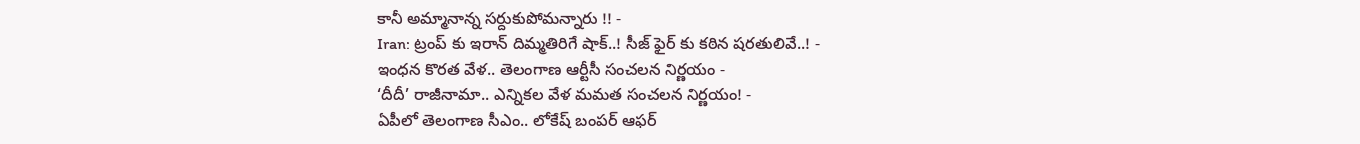కానీ అమ్మానాన్న సర్దుకుపోమన్నారు !! -
Iran: ట్రంప్ కు ఇరాన్ దిమ్మతిరిగే షాక్..! సీజ్ ఫైర్ కు కఠిన షరతులివే..! -
ఇంధన కొరత వేళ.. తెలంగాణ ఆర్టీసీ సంచలన నిర్ణయం -
‘దీదీ’ రాజీనామా.. ఎన్నికల వేళ మమత సంచలన నిర్ణయం! -
ఏపీలో తెలంగాణ సీఎం.. లోకేష్ బంపర్ ఆఫర్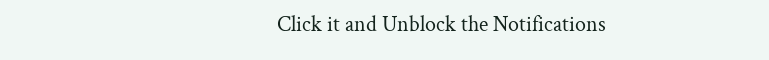Click it and Unblock the Notifications